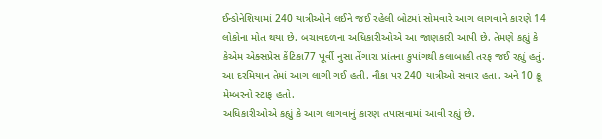ઈન્ડોનેશિયામાં 240 યાત્રીઓને લઈને જઈ રહેલી બોટમાં સોમવારે આગ લાગવાને કારણે 14 લોકોના મોત થયા છે. બચાવદળના અધિકારીઓએ આ જાણકારી આપી છે. તેમણે કહ્યું કે કેએમ એક્સપ્રેસ કેંટિકા77 પૂર્વી નુસા તેંગારા પ્રાંતના કુપાંગથી કલાબાહી તરફ જઈ રહ્યું હતું. આ દરમિયાન તેમાં આગ લાગી ગઈ હતી. નૌકા પર 240 યાત્રીઓ સવાર હતા. અને 10 ક્રૂ મેમ્બરનો સ્ટાફ હતો.
અધિકારીઓએ કહ્યું કે આગ લાગવાનું કારણ તપાસવામાં આવી રહ્યું છે.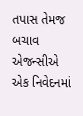તપાસ તેમજ બચાવ એજન્સીએ એક નિવેદનમાં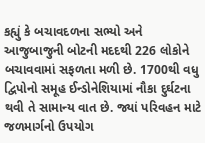કહ્યું કે બચાવદળના સભ્યો અને આજુબાજુની બોટની મદદથી 226 લોકોને બચાવવામાં સફળતા મળી છે. 1700થી વધુ દ્વિપોનો સમૂહ ઈન્ડોનેશિયામાં નૌકા દુર્ઘટના થવી તે સામાન્ય વાત છે. જ્યાં પરિવહન માટે જળમાર્ગનો ઉપયોગ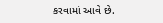કરવામાં આવે છે.